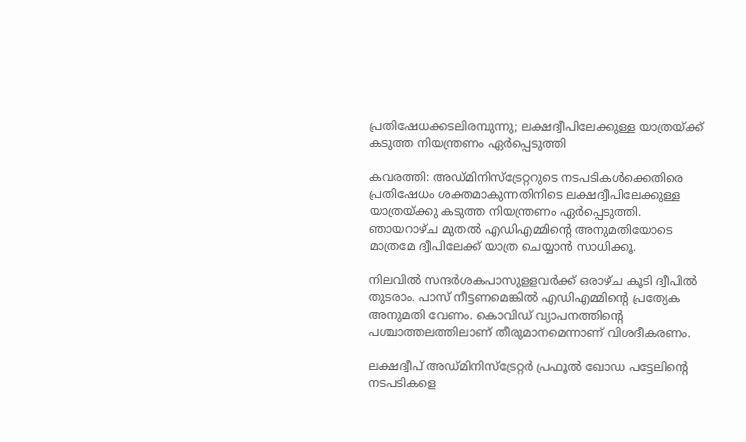പ്രതിഷേധക്കടലിരമ്പുന്നു; ലക്ഷദ്വീപിലേക്കുള്ള യാത്രയ്ക്ക് കടുത്ത നിയന്ത്രണം ഏര്‍പ്പെടുത്തി

കവരത്തി: അഡ്മിനിസ്‌ട്രേറ്ററുടെ നടപടികള്‍ക്കെതിരെ പ്രതിഷേധം ശക്തമാകുന്നതിനിടെ ലക്ഷദ്വീപിലേക്കുള്ള യാത്രയ്ക്കു കടുത്ത നിയന്ത്രണം ഏര്‍പ്പെടുത്തി. ഞായറാഴ്ച മുതല്‍ എഡിഎമ്മിന്റെ അനുമതിയോടെ മാത്രമേ ദ്വീപിലേക്ക് യാത്ര ചെയ്യാന്‍ സാധിക്കൂ.

നിലവില്‍ സന്ദര്‍ശകപാസുളളവര്‍ക്ക് ഒരാഴ്ച കൂടി ദ്വീപില്‍ തുടരാം. പാസ് നീട്ടണമെങ്കില്‍ എഡിഎമ്മിന്റെ പ്രത്യേക അനുമതി വേണം. കൊവിഡ് വ്യാപനത്തിന്റെ പശ്ചാത്തലത്തിലാണ് തീരുമാനമെന്നാണ് വിശദീകരണം.

ലക്ഷദ്വീപ് അഡ്മിനിസ്‌ട്രേറ്റര്‍ പ്രഫൂല്‍ ഖോഡ പട്ടേലിന്റെ നടപടികളെ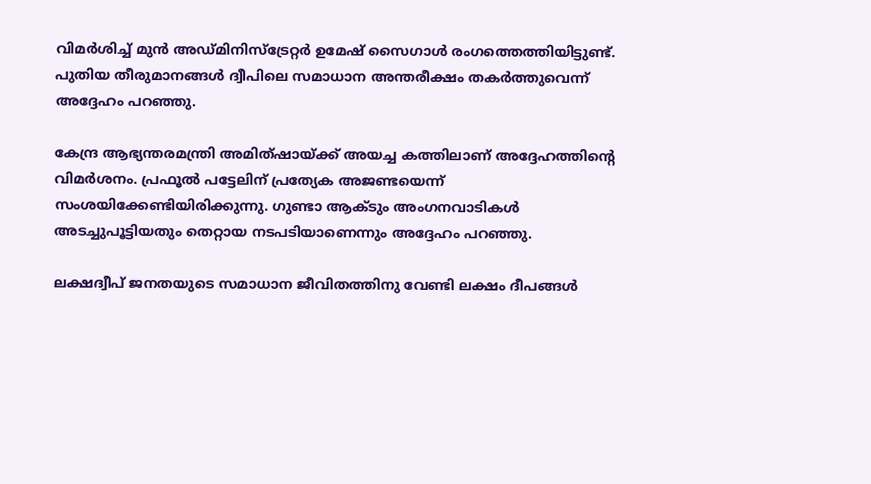വിമര്‍ശിച്ച് മുന്‍ അഡ്മിനിസ്‌ട്രേറ്റര്‍ ഉമേഷ് സൈഗാള്‍ രംഗത്തെത്തിയിട്ടുണ്ട്. പുതിയ തീരുമാനങ്ങള്‍ ദ്വീപിലെ സമാധാന അന്തരീക്ഷം തകര്‍ത്തുവെന്ന് അദ്ദേഹം പറഞ്ഞു.

കേന്ദ്ര ആഭ്യന്തരമന്ത്രി അമിത്ഷായ്ക്ക് അയച്ച കത്തിലാണ് അദ്ദേഹത്തിന്റെ വിമര്‍ശനം. പ്രഫൂല്‍ പട്ടേലിന് പ്രത്യേക അജണ്ടയെന്ന് സംശയിക്കേണ്ടിയിരിക്കുന്നു. ഗുണ്ടാ ആക്ടും അംഗനവാടികള്‍ അടച്ചുപൂട്ടിയതും തെറ്റായ നടപടിയാണെന്നും അദ്ദേഹം പറഞ്ഞു.

ലക്ഷദ്വീപ് ജനതയുടെ സമാധാന ജീവിതത്തിനു വേണ്ടി ലക്ഷം ദീപങ്ങള്‍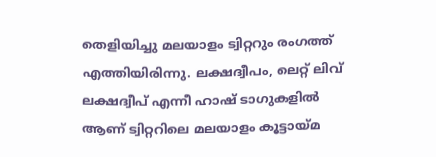തെളിയിച്ചു മലയാളം ട്വിറ്ററും രംഗത്ത് എത്തിയിരിന്നു. ലക്ഷദ്വീപം, ലെറ്റ് ലിവ് ലക്ഷദ്വീപ് എന്നീ ഹാഷ് ടാഗുകളില്‍ ആണ് ട്വിറ്ററിലെ മലയാളം കൂട്ടായ്മ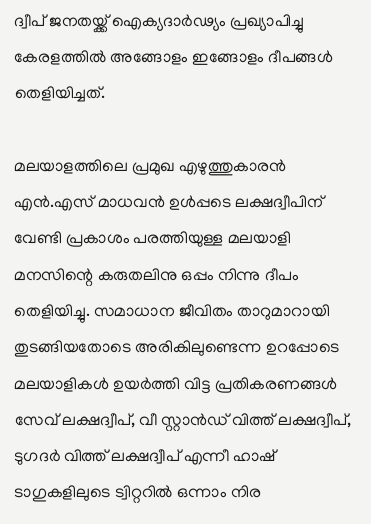ദ്വീപ് ജനതയ്ക്ക് ഐക്യദാര്‍ഢ്യം പ്രഖ്യാപിച്ചു കേരളത്തില്‍ അങ്ങോളം ഇങ്ങോളം ദീപങ്ങള്‍ തെളിയിച്ചത്.

മലയാളത്തിലെ പ്രമുഖ എഴുത്തുകാരന്‍ എന്‍.എസ് മാധവന്‍ ഉള്‍പ്പടെ ലക്ഷദ്വീപിന് വേണ്ടി പ്രകാശം പരത്തിയുള്ള മലയാളി മനസിന്റെ കരുതലിനു ഒപ്പം നിന്നു ദീപം തെളിയിച്ചു. സമാധാന ജീവിതം താറുമാറായി തുടങ്ങിയതോടെ അരികിലുണ്ടെന്ന ഉറപ്പോടെ മലയാളികള്‍ ഉയര്‍ത്തി വിട്ട പ്രതികരണങ്ങള്‍ സേവ് ലക്ഷദ്വീപ്, വീ സ്റ്റാന്‍ഡ് വിത്ത് ലക്ഷദ്വീപ്, ടുഗദര്‍ വിത്ത് ലക്ഷദ്വീപ് എന്നീ ഹാഷ് ടാഗുകളിലുടെ ട്വിറ്ററില്‍ ഒന്നാം നിര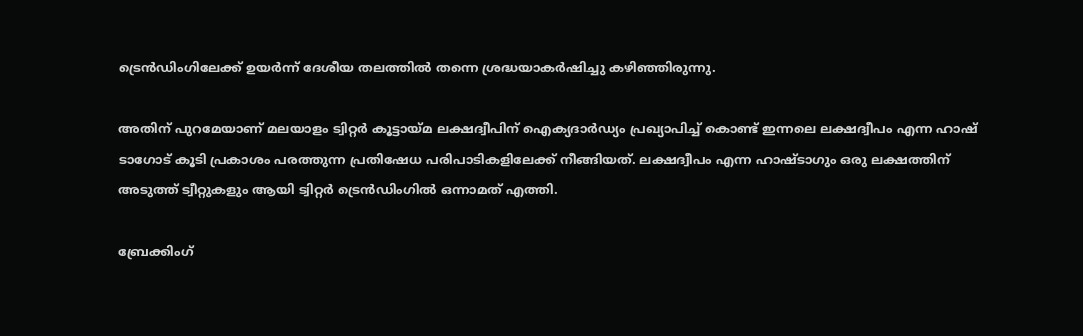ട്രെന്‍ഡിംഗിലേക്ക് ഉയര്‍ന്ന് ദേശീയ തലത്തില്‍ തന്നെ ശ്രദ്ധയാകര്‍ഷിച്ചു കഴിഞ്ഞിരുന്നു.

അതിന് പുറമേയാണ് മലയാളം ട്വിറ്റര്‍ കൂട്ടായ്മ ലക്ഷദ്വീപിന് ഐക്യദാര്‍ഡ്യം പ്രഖ്യാപിച്ച് കൊണ്ട് ഇന്നലെ ലക്ഷദ്വീപം എന്ന ഹാഷ് ടാഗോട് കൂടി പ്രകാശം പരത്തുന്ന പ്രതിഷേധ പരിപാടികളിലേക്ക് നീങ്ങിയത്. ലക്ഷദ്വീപം എന്ന ഹാഷ്ടാഗും ഒരു ലക്ഷത്തിന് അടുത്ത് ട്വീറ്റുകളും ആയി ട്വിറ്റര്‍ ട്രെന്‍ഡിംഗില്‍ ഒന്നാമത് എത്തി.

ബ്രേക്കിംഗ്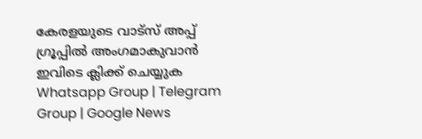കേരളയുടെ വാട്സ് അപ്പ് ഗ്രൂപ്പിൽ അംഗമാകുവാൻ ഇവിടെ ക്ലിക്ക് ചെയ്യുക Whatsapp Group | Telegram Group | Google News